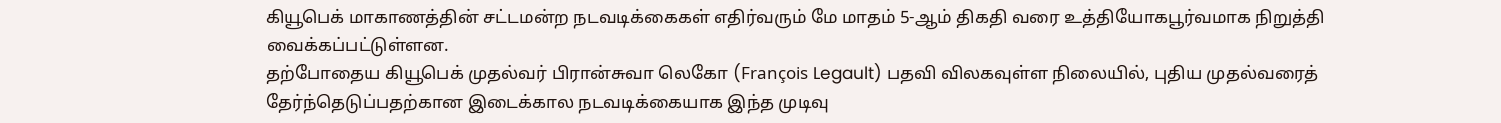கியூபெக் மாகாணத்தின் சட்டமன்ற நடவடிக்கைகள் எதிர்வரும் மே மாதம் 5-ஆம் திகதி வரை உத்தியோகபூர்வமாக நிறுத்தி வைக்கப்பட்டுள்ளன.
தற்போதைய கியூபெக் முதல்வர் பிரான்சுவா லெகோ (François Legault) பதவி விலகவுள்ள நிலையில், புதிய முதல்வரைத் தேர்ந்தெடுப்பதற்கான இடைக்கால நடவடிக்கையாக இந்த முடிவு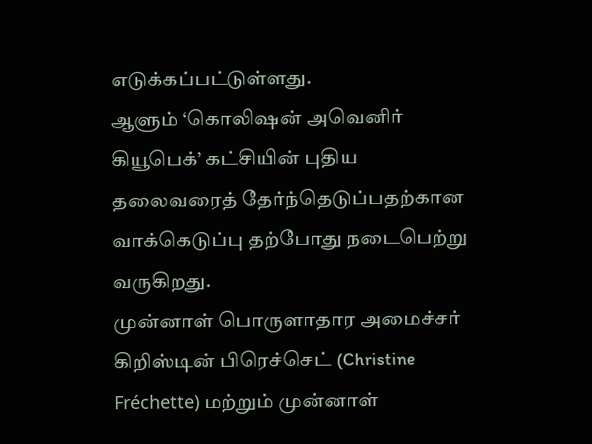எடுக்கப்பட்டுள்ளது.
ஆளும் ‘கொலிஷன் அவெனிர் கியூபெக்’ கட்சியின் புதிய தலைவரைத் தேர்ந்தெடுப்பதற்கான வாக்கெடுப்பு தற்போது நடைபெற்று வருகிறது.
முன்னாள் பொருளாதார அமைச்சர் கிறிஸ்டின் பிரெச்செட் (Christine Fréchette) மற்றும் முன்னாள்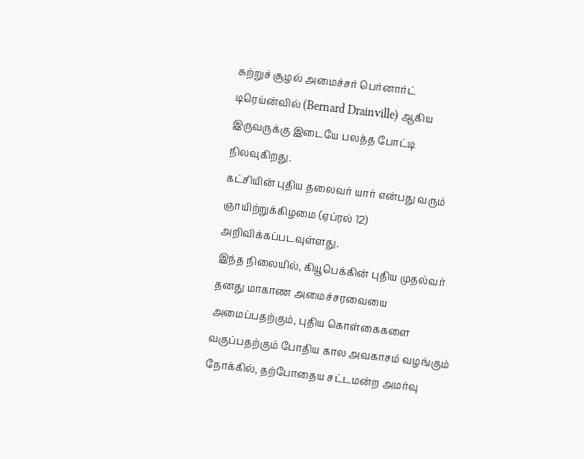சுற்றுச் சூழல் அமைச்சர் பெர்னார்ட் டிரெய்ன்வில் (Bernard Drainville) ஆகிய இருவருக்கு இடையே பலத்த போட்டி நிலவுகிறது.
கட்சியின் புதிய தலைவர் யார் என்பது வரும் ஞாயிற்றுக்கிழமை (ஏப்ரல் 12) அறிவிக்கப்படவுள்ளது.
இந்த நிலையில், கியூபெக்கின் புதிய முதல்வர் தனது மாகாண அமைச்சரவையை அமைப்பதற்கும், புதிய கொள்கைகளை வகுப்பதற்கும் போதிய கால அவகாசம் வழங்கும் நோக்கில், தற்போதைய சட்டமன்ற அமர்வு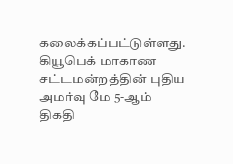கலைக்கப்பட்டுள்ளது.
கியூபெக் மாகாண சட்டமன்றத்தின் புதிய அமர்வு மே 5-ஆம் திகதி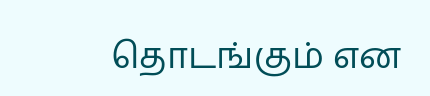தொடங்கும் என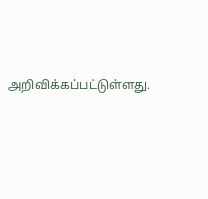அறிவிக்கப்பட்டுள்ளது.